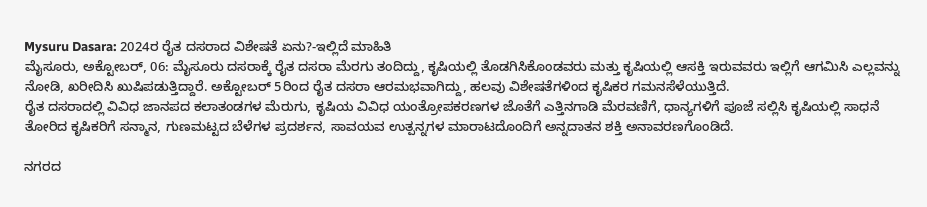Mysuru Dasara: 2024ರ ರೈತ ದಸರಾದ ವಿಶೇಷತೆ ಏನು?-ಇಲ್ಲಿದೆ ಮಾಹಿತಿ
ಮೈಸೂರು, ಅಕ್ಟೋಬರ್, 06: ಮೈಸೂರು ದಸರಾಕ್ಕೆ ರೈತ ದಸರಾ ಮೆರಗು ತಂದಿದ್ದು, ಕೃಷಿಯಲ್ಲಿ ತೊಡಗಿಸಿಕೊಂಡವರು ಮತ್ತು ಕೃಷಿಯಲ್ಲಿ ಆಸಕ್ತಿ ಇರುವವರು ಇಲ್ಲಿಗೆ ಆಗಮಿಸಿ ಎಲ್ಲವನ್ನು ನೋಡಿ, ಖರೀದಿಸಿ ಖುಷಿಪಡುತ್ತಿದ್ದಾರೆ. ಅಕ್ಟೋಬರ್ 5ರಿಂದ ರೈತ ದಸರಾ ಆರಮಭವಾಗಿದ್ದು, ಹಲವು ವಿಶೇಷತೆಗಳಿಂದ ಕೃಷಿಕರ ಗಮನಸೆಳೆಯುತ್ತಿದೆ.
ರೈತ ದಸರಾದಲ್ಲಿ ವಿವಿಧ ಜಾನಪದ ಕಲಾತಂಡಗಳ ಮೆರುಗು, ಕೃಷಿಯ ವಿವಿಧ ಯಂತ್ರೋಪಕರಣಗಳ ಜೊತೆಗೆ ಎತ್ತಿನಗಾಡಿ ಮೆರವಣಿಗೆ, ಧಾನ್ಯಗಳಿಗೆ ಪೂಜೆ ಸಲ್ಲಿಸಿ ಕೃಷಿಯಲ್ಲಿ ಸಾಧನೆ ತೋರಿದ ಕೃಷಿಕರಿಗೆ ಸನ್ಮಾನ, ಗುಣಮಟ್ಟದ ಬೆಳೆಗಳ ಪ್ರದರ್ಶನ, ಸಾವಯವ ಉತ್ಪನ್ನಗಳ ಮಾರಾಟದೊಂದಿಗೆ ಅನ್ನದಾತನ ಶಕ್ತಿ ಅನಾವರಣಗೊಂಡಿದೆ.

ನಗರದ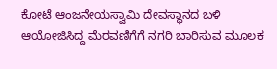ಕೋಟೆ ಆಂಜನೇಯಸ್ವಾಮಿ ದೇವಸ್ಥಾನದ ಬಳಿ ಆಯೋಜಿಸಿದ್ದ ಮೆರವಣಿಗೆಗೆ ನಗರಿ ಬಾರಿಸುವ ಮೂಲಕ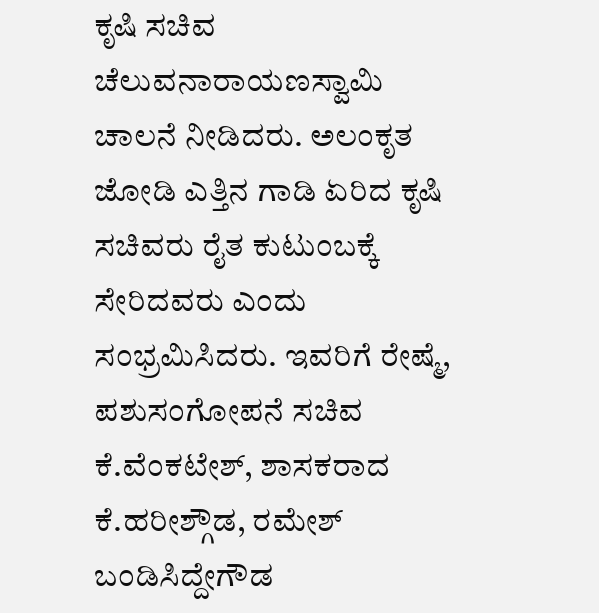ಕೃಷಿ ಸಚಿವ ಚೆಲುವನಾರಾಯಣಸ್ವಾಮಿ ಚಾಲನೆ ನೀಡಿದರು. ಅಲಂಕೃತ ಜೋಡಿ ಎತ್ತಿನ ಗಾಡಿ ಏರಿದ ಕೃಷಿ ಸಚಿವರು ರೈತ ಕುಟುಂಬಕ್ಕೆ ಸೇರಿದವರು ಎಂದು ಸಂಭ್ರಮಿಸಿದರು. ಇವರಿಗೆ ರೇಷ್ಮೆ, ಪಶುಸಂಗೋಪನೆ ಸಚಿವ ಕೆ.ವೆಂಕಟೇಶ್, ಶಾಸಕರಾದ ಕೆ.ಹರೀಶ್ಗೌಡ, ರಮೇಶ್ ಬಂಡಿಸಿದ್ದೇಗೌಡ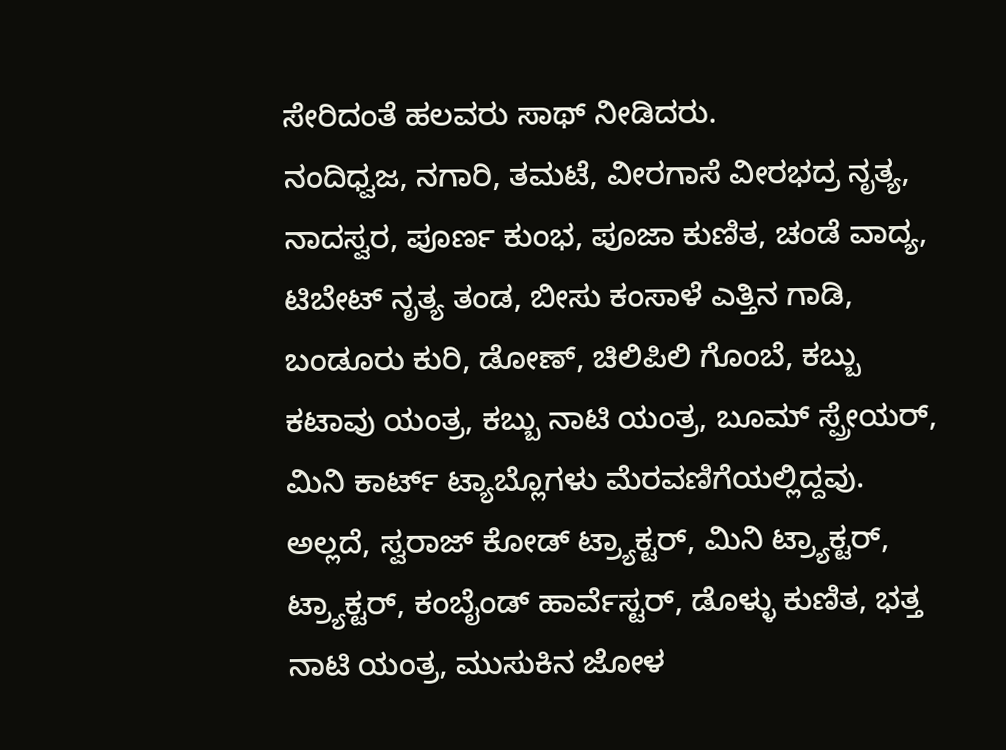ಸೇರಿದಂತೆ ಹಲವರು ಸಾಥ್ ನೀಡಿದರು.
ನಂದಿಧ್ವಜ, ನಗಾರಿ, ತಮಟೆ, ವೀರಗಾಸೆ ವೀರಭದ್ರ ನೃತ್ಯ, ನಾದಸ್ವರ, ಪೂರ್ಣ ಕುಂಭ, ಪೂಜಾ ಕುಣಿತ, ಚಂಡೆ ವಾದ್ಯ, ಟಿಬೇಟ್ ನೃತ್ಯ ತಂಡ, ಬೀಸು ಕಂಸಾಳೆ ಎತ್ತಿನ ಗಾಡಿ, ಬಂಡೂರು ಕುರಿ, ಡೋಣ್, ಚಿಲಿಪಿಲಿ ಗೊಂಬೆ, ಕಬ್ಬು ಕಟಾವು ಯಂತ್ರ, ಕಬ್ಬು ನಾಟಿ ಯಂತ್ರ, ಬೂಮ್ ಸ್ಪ್ರೇಯರ್, ಮಿನಿ ಕಾರ್ಟ್ ಟ್ಯಾಬ್ಲೊಗಳು ಮೆರವಣಿಗೆಯಲ್ಲಿದ್ದವು.
ಅಲ್ಲದೆ, ಸ್ವರಾಜ್ ಕೋಡ್ ಟ್ರ್ಯಾಕ್ಟರ್, ಮಿನಿ ಟ್ರ್ಯಾಕ್ಟರ್, ಟ್ರ್ಯಾಕ್ಟರ್, ಕಂಬೈಂಡ್ ಹಾರ್ವೆಸ್ಟರ್, ಡೊಳ್ಳು ಕುಣಿತ, ಭತ್ತ ನಾಟಿ ಯಂತ್ರ, ಮುಸುಕಿನ ಜೋಳ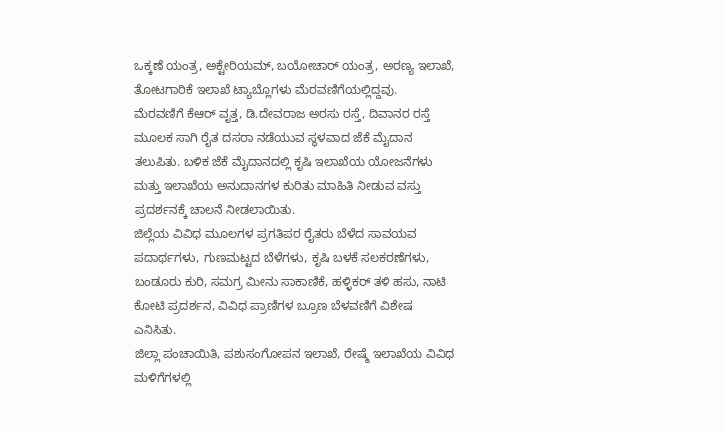ಒಕ್ಕಣೆ ಯಂತ್ರ, ಅಕ್ಟೇರಿಯಮ್, ಬಯೋಚಾರ್ ಯಂತ್ರ, ಅರಣ್ಯ ಇಲಾಖೆ, ತೋಟಗಾರಿಕೆ ಇಲಾಖೆ ಟ್ಯಾಬ್ಲೊಗಳು ಮೆರವಣಿಗೆಯಲ್ಲಿದ್ದವು.
ಮೆರವಣಿಗೆ ಕೆಆರ್ ವೃತ್ತ, ಡಿ.ದೇವರಾಜ ಅರಸು ರಸ್ತೆ, ದಿವಾನರ ರಸ್ತೆ ಮೂಲಕ ಸಾಗಿ ರೈತ ದಸರಾ ನಡೆಯುವ ಸ್ಥಳವಾದ ಜೆಕೆ ಮೈದಾನ ತಲುಪಿತು. ಬಳಿಕ ಜೆಕೆ ಮೈದಾನದಲ್ಲಿ ಕೃಷಿ ಇಲಾಖೆಯ ಯೋಜನೆಗಳು ಮತ್ತು ಇಲಾಖೆಯ ಅನುದಾನಗಳ ಕುರಿತು ಮಾಹಿತಿ ನೀಡುವ ವಸ್ತು ಪ್ರದರ್ಶನಕ್ಕೆ ಚಾಲನೆ ನೀಡಲಾಯಿತು.
ಜಿಲ್ಲೆಯ ವಿವಿಧ ಮೂಲಗಳ ಪ್ರಗತಿಪರ ರೈತರು ಬೆಳೆದ ಸಾವಯವ ಪದಾರ್ಥಗಳು, ಗುಣಮಟ್ಟದ ಬೆಳೆಗಳು, ಕೃಷಿ ಬಳಕೆ ಸಲಕರಣೆಗಳು, ಬಂಡೂರು ಕುರಿ, ಸಮಗ್ರ ಮೀನು ಸಾಕಾಣಿಕೆ, ಹಳ್ಳಿಕರ್ ತಳಿ ಹಸು, ನಾಟಿ ಕೋಟಿ ಪ್ರದರ್ಶನ, ವಿವಿಧ ಪ್ರಾಣಿಗಳ ಬ್ರೂಣ ಬೆಳವಣಿಗೆ ವಿಶೇಷ ಎನಿಸಿತು.
ಜಿಲ್ಲಾ ಪಂಚಾಯಿತಿ, ಪಶುಸಂಗೋಪನ ಇಲಾಖೆ, ರೇಷ್ಮೆ ಇಲಾಖೆಯ ವಿವಿಧ ಮಳಿಗೆಗಳಲ್ಲಿ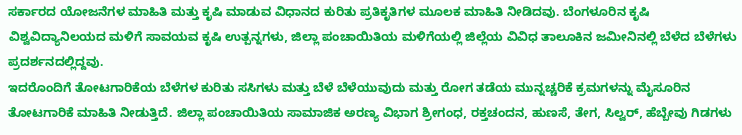ಸರ್ಕಾರದ ಯೋಜನೆಗಳ ಮಾಹಿತಿ ಮತ್ತು ಕೃಷಿ ಮಾಡುವ ವಿಧಾನದ ಕುರಿತು ಪ್ರತಿಕೃತಿಗಳ ಮೂಲಕ ಮಾಹಿತಿ ನೀಡಿದವು. ಬೆಂಗಳೂರಿನ ಕೃಷಿ ವಿಶ್ವವಿದ್ಯಾನಿಲಯದ ಮಳಿಗೆ ಸಾವಯವ ಕೃಷಿ ಉತ್ಪನ್ನಗಳು, ಜಿಲ್ಲಾ ಪಂಚಾಯಿತಿಯ ಮಳಿಗೆಯಲ್ಲಿ ಜಿಲ್ಲೆಯ ವಿವಿಧ ತಾಲೂಕಿನ ಜಮೀನಿನಲ್ಲಿ ಬೆಳೆದ ಬೆಳೆಗಳು ಪ್ರದರ್ಶನದಲ್ಲಿದ್ದವು.
ಇದರೊಂದಿಗೆ ತೋಟಗಾರಿಕೆಯ ಬೆಳೆಗಳ ಕುರಿತು ಸಸಿಗಳು ಮತ್ತು ಬೆಳೆ ಬೆಳೆಯುವುದು ಮತ್ತು ರೋಗ ತಡೆಯ ಮುನ್ನಚ್ಚರಿಕೆ ಕ್ರಮಗಳನ್ನು ಮೈಸೂರಿನ ತೋಟಗಾರಿಕೆ ಮಾಹಿತಿ ನೀಡುತ್ತಿದೆ. ಜಿಲ್ಲಾ ಪಂಚಾಯಿತಿಯ ಸಾಮಾಜಿಕ ಅರಣ್ಯ ವಿಭಾಗ ಶ್ರೀಗಂಧ, ರಕ್ತಚಂದನ, ಹುಣಸೆ, ತೇಗ, ಸಿಲ್ವರ್, ಹೆಬ್ಬೇವು ಗಿಡಗಳು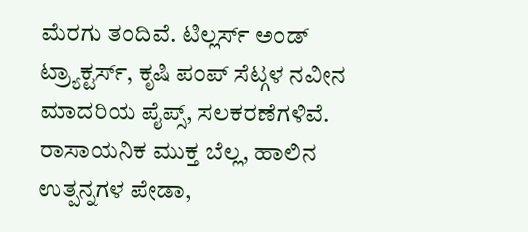ಮೆರಗು ತಂದಿವೆ. ಟಿಲ್ಲರ್ಸ್ ಅಂಡ್ ಟ್ರ್ಯಾಕ್ಟರ್ಸ್, ಕೃಷಿ ಪಂಪ್ ಸೆಟ್ಗಳ ನವೀನ ಮಾದರಿಯ ಪೈಪ್ಸ್, ಸಲಕರಣೆಗಳಿವೆ. ರಾಸಾಯನಿಕ ಮುಕ್ತ ಬೆಲ್ಲ, ಹಾಲಿನ ಉತ್ಪನ್ನಗಳ ಪೇಡಾ,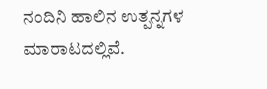ನಂದಿನಿ ಹಾಲಿನ ಉತ್ಪನ್ನಗಳ ಮಾರಾಟದಲ್ಲಿವೆ.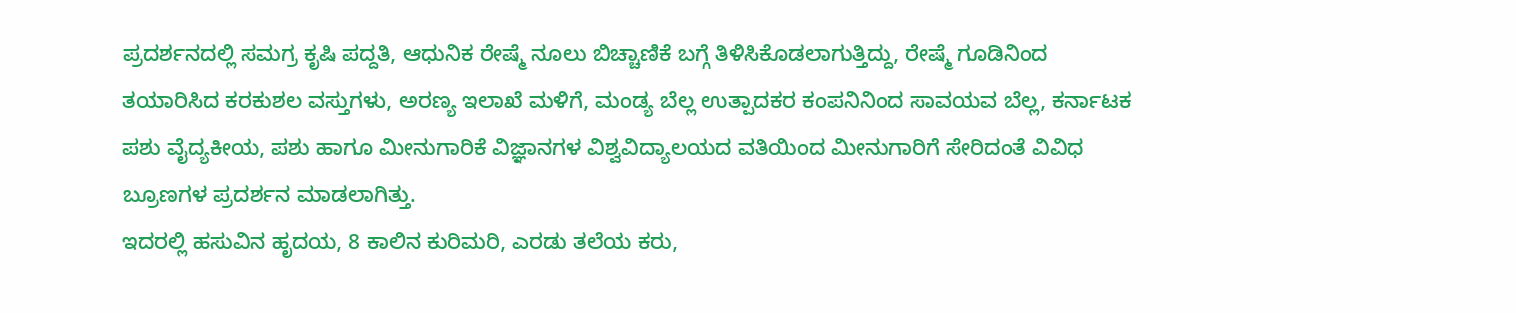ಪ್ರದರ್ಶನದಲ್ಲಿ ಸಮಗ್ರ ಕೃಷಿ ಪದ್ದತಿ, ಆಧುನಿಕ ರೇಷ್ಮೆ ನೂಲು ಬಿಚ್ಚಾಣಿಕೆ ಬಗ್ಗೆ ತಿಳಿಸಿಕೊಡಲಾಗುತ್ತಿದ್ದು, ರೇಷ್ಮೆ ಗೂಡಿನಿಂದ ತಯಾರಿಸಿದ ಕರಕುಶಲ ವಸ್ತುಗಳು, ಅರಣ್ಯ ಇಲಾಖೆ ಮಳಿಗೆ, ಮಂಡ್ಯ ಬೆಲ್ಲ ಉತ್ಪಾದಕರ ಕಂಪನಿನಿಂದ ಸಾವಯವ ಬೆಲ್ಲ, ಕರ್ನಾಟಕ ಪಶು ವೈದ್ಯಕೀಯ, ಪಶು ಹಾಗೂ ಮೀನುಗಾರಿಕೆ ವಿಜ್ಞಾನಗಳ ವಿಶ್ವವಿದ್ಯಾಲಯದ ವತಿಯಿಂದ ಮೀನುಗಾರಿಗೆ ಸೇರಿದಂತೆ ವಿವಿಧ ಬ್ರೂಣಗಳ ಪ್ರದರ್ಶನ ಮಾಡಲಾಗಿತ್ತು.
ಇದರಲ್ಲಿ ಹಸುವಿನ ಹೃದಯ, 8 ಕಾಲಿನ ಕುರಿಮರಿ, ಎರಡು ತಲೆಯ ಕರು,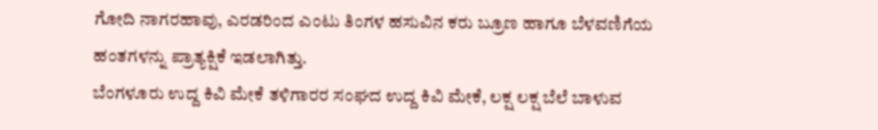ಗೋದಿ ನಾಗರಹಾವು, ಎರಡರಿಂದ ಎಂಟು ತಿಂಗಳ ಹಸುವಿನ ಕರು ಬ್ರೂಣ ಹಾಗೂ ಬೆಳವಣಿಗೆಯ ಹಂತಗಳನ್ನು ಪ್ರಾತ್ಯಕ್ಷಿಕೆ ಇಡಲಾಗಿತ್ತು.
ಬೆಂಗಳೂರು ಉದ್ದ ಕಿವಿ ಮೇಕೆ ತಳಿಗಾರರ ಸಂಘದ ಉದ್ದ ಕಿವಿ ಮೇಕೆ, ಲಕ್ಷ ಲಕ್ಷ ಬೆಲೆ ಬಾಳುವ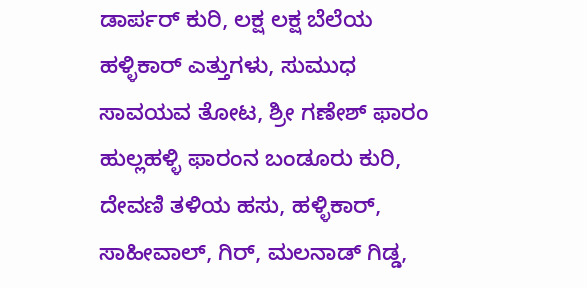ಡಾರ್ಪರ್ ಕುರಿ, ಲಕ್ಷ ಲಕ್ಷ ಬೆಲೆಯ ಹಳ್ಳಿಕಾರ್ ಎತ್ತುಗಳು, ಸುಮುಧ ಸಾವಯವ ತೋಟ, ಶ್ರೀ ಗಣೇಶ್ ಫಾರಂ ಹುಲ್ಲಹಳ್ಳಿ ಫಾರಂನ ಬಂಡೂರು ಕುರಿ, ದೇವಣಿ ತಳಿಯ ಹಸು, ಹಳ್ಳಿಕಾರ್, ಸಾಹೀವಾಲ್, ಗಿರ್, ಮಲನಾಡ್ ಗಿಡ್ಡ,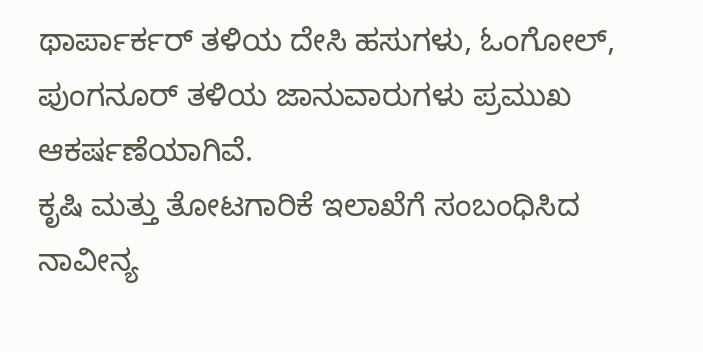ಥಾರ್ಪಾರ್ಕರ್ ತಳಿಯ ದೇಸಿ ಹಸುಗಳು, ಓಂಗೋಲ್, ಪುಂಗನೂರ್ ತಳಿಯ ಜಾನುವಾರುಗಳು ಪ್ರಮುಖ ಆಕರ್ಷಣೆಯಾಗಿವೆ.
ಕೃಷಿ ಮತ್ತು ತೋಟಗಾರಿಕೆ ಇಲಾಖೆಗೆ ಸಂಬಂಧಿಸಿದ ನಾವೀನ್ಯ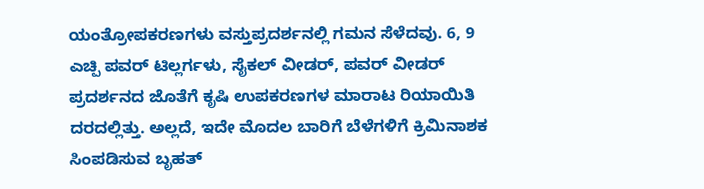ಯಂತ್ರೋಪಕರಣಗಳು ವಸ್ತುಪ್ರದರ್ಶನಲ್ಲಿ ಗಮನ ಸೆಳೆದವು. 6, 9 ಎಚ್ಪಿ ಪವರ್ ಟಿಲ್ಲರ್ಗಳು, ಸೈಕಲ್ ವೀಡರ್, ಪವರ್ ವೀಡರ್ ಪ್ರದರ್ಶನದ ಜೊತೆಗೆ ಕೃಷಿ ಉಪಕರಣಗಳ ಮಾರಾಟ ರಿಯಾಯಿತಿ ದರದಲ್ಲಿತ್ತು. ಅಲ್ಲದೆ, ಇದೇ ಮೊದಲ ಬಾರಿಗೆ ಬೆಳೆಗಳಿಗೆ ಕ್ರಿಮಿನಾಶಕ ಸಿಂಪಡಿಸುವ ಬೃಹತ್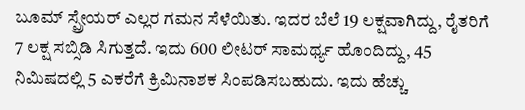ಬೂಮ್ ಸ್ಪ್ರೇಯರ್ ಎಲ್ಲರ ಗಮನ ಸೆಳೆಯಿತು. ಇದರ ಬೆಲೆ 19 ಲಕ್ಷವಾಗಿದ್ದು, ರೈತರಿಗೆ 7 ಲಕ್ಷ ಸಬ್ಸಿಡಿ ಸಿಗುತ್ತದೆ. ಇದು 600 ಲೀಟರ್ ಸಾಮರ್ಥ್ಯ ಹೊಂದಿದ್ದು, 45 ನಿಮಿಷದಲ್ಲಿ 5 ಎಕರೆಗೆ ಕ್ರಿಮಿನಾಶಕ ಸಿಂಪಡಿಸಬಹುದು. ಇದು ಹೆಚ್ಚು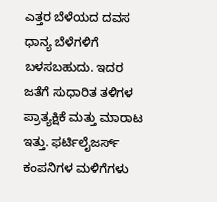ಎತ್ತರ ಬೆಳೆಯದ ದವಸ ಧಾನ್ಯ ಬೆಳೆಗಳಿಗೆ ಬಳಸಬಹುದು. ಇದರ ಜತೆಗೆ ಸುಧಾರಿತ ತಳಿಗಳ ಪ್ರಾತ್ಯಕ್ಷಿಕೆ ಮತ್ತು ಮಾರಾಟ ಇತ್ತು. ಫರ್ಟಿಲೈಜರ್ಸ್ ಕಂಪನಿಗಳ ಮಳಿಗೆಗಳು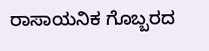ರಾಸಾಯನಿಕ ಗೊಬ್ಬರದ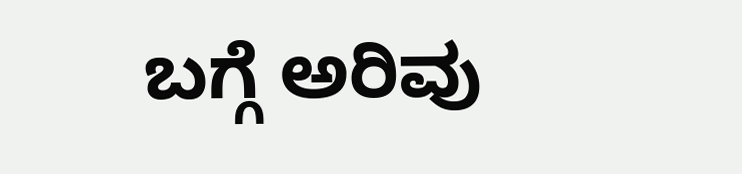ಬಗ್ಗೆ ಅರಿವು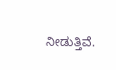ನೀಡುತ್ತಿವೆ.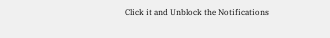Click it and Unblock the Notifications